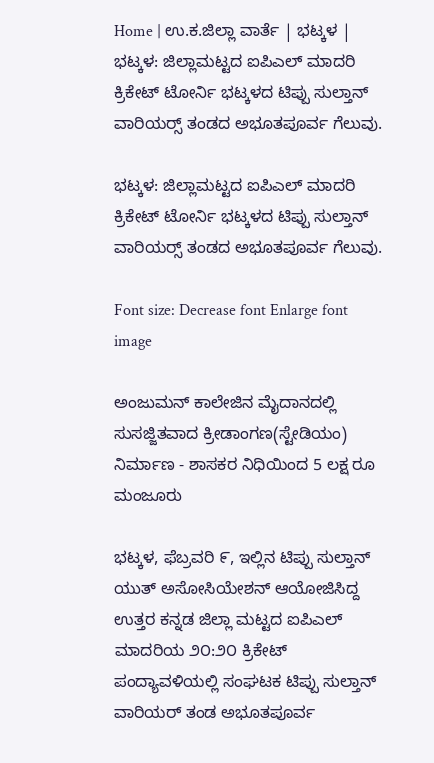Home | ಉ.ಕ.ಜಿಲ್ಲಾ ವಾರ್ತೆ | ಭಟ್ಕಳ | ಭಟ್ಕಳ: ಜಿಲ್ಲಾಮಟ್ಟದ ಐಪಿ‌ಎಲ್ ಮಾದರಿ ಕ್ರಿಕೇಟ್ ಟೋರ್ನಿ ಭಟ್ಕಳದ ಟಿಪ್ಪು ಸುಲ್ತಾನ್ ವಾರಿಯರ್‍ಸ್ ತಂಡದ ಅಭೂತಪೂರ್ವ ಗೆಲುವು.

ಭಟ್ಕಳ: ಜಿಲ್ಲಾಮಟ್ಟದ ಐಪಿ‌ಎಲ್ ಮಾದರಿ ಕ್ರಿಕೇಟ್ ಟೋರ್ನಿ ಭಟ್ಕಳದ ಟಿಪ್ಪು ಸುಲ್ತಾನ್ ವಾರಿಯರ್‍ಸ್ ತಂಡದ ಅಭೂತಪೂರ್ವ ಗೆಲುವು.

Font size: Decrease font Enlarge font
image

ಅಂಜುಮನ್ ಕಾಲೇಜಿನ ಮೈದಾನದಲ್ಲಿ ಸುಸಜ್ಜಿತವಾದ ಕ್ರೀಡಾಂಗಣ(ಸ್ಟೇಡಿಯಂ) ನಿರ್ಮಾಣ - ಶಾಸಕರ ನಿಧಿಯಿಂದ 5 ಲಕ್ಷ ರೂ ಮಂಜೂರು

ಭಟ್ಕಳ, ಫೆಬ್ರವರಿ ೯, ಇಲ್ಲಿನ ಟಿಪ್ಪು ಸುಲ್ತಾನ್ ಯುತ್ ಅಸೋಸಿಯೇಶನ್ ಆಯೋಜಿಸಿದ್ದ ಉತ್ತರ ಕನ್ನಡ ಜಿಲ್ಲಾ ಮಟ್ಟದ ಐಪಿ‌ಎಲ್ ಮಾದರಿಯ ೨೦:೨೦ ಕ್ರಿಕೇಟ್ ಪಂದ್ಯಾವಳಿಯಲ್ಲಿ ಸಂಘಟಕ ಟಿಪ್ಪು ಸುಲ್ತಾನ್ ವಾರಿಯರ್ ತಂಡ ಅಭೂತಪೂರ್ವ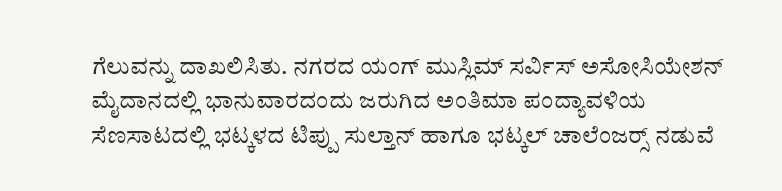ಗೆಲುವನ್ನು ದಾಖಲಿಸಿತು. ನಗರದ ಯಂಗ್ ಮುಸ್ಲಿಮ್ ಸರ್ವಿಸ್ ಅಸೋಸಿಯೇಶನ್ ಮೈದಾನದಲ್ಲಿ ಭಾನುವಾರದಂದು ಜರುಗಿದ ಅಂತಿಮಾ ಪಂದ್ಯಾವಳಿಯ ಸೆಣಸಾಟದಲ್ಲಿ ಭಟ್ಕಳದ ಟಿಪ್ಪು ಸುಲ್ತಾನ್ ಹಾಗೂ ಭಟ್ಕಲ್ ಚಾಲೆಂಜರ್‍ಸ್ ನಡುವೆ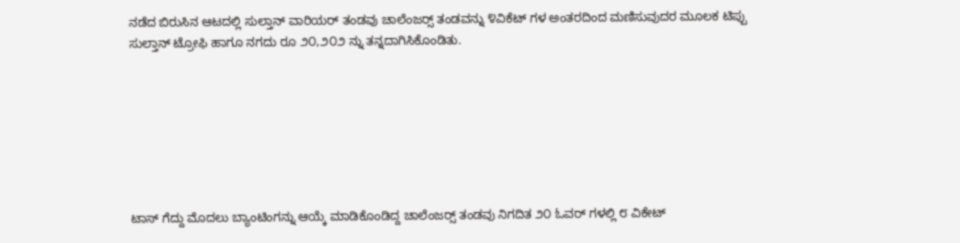ನಡೆದ ಬಿರುಸಿನ ಆಟದಲ್ಲಿ ಸುಲ್ತಾನ್ ವಾರಿಯರ್ ತಂಡವು ಚಾಲೆಂಜರ್‍ಸ್ ತಂಡವನ್ನು ೪ವಿಕೆಟ್ ಗಳ ಅಂತರದಿಂದ ಮಣಿಸುವುದರ ಮೂಲಕ ಟಿಪ್ಪು ಸುಲ್ತಾನ್ ಟ್ರೋಫಿ ಹಾಗೂ ನಗದು ರೂ ೨೦,೨೦೨ ನ್ನು ತನ್ನದಾಗಿಸಿಕೊಂಡಿತು.







ಟಾಸ್ ಗೆದ್ದು ಮೊದಲು ಬ್ಯಾಂಟಿಂಗನ್ನು ಆಯ್ಕೆ ಮಾಡಿಕೊಂಡಿದ್ದ ಚಾಲೆಂಜರ್‍ಸ್ ತಂಡವು ನಿಗದಿತ ೨೦ ಓವರ್ ಗಳಲ್ಲಿ ೮ ವಿಕೇಟ್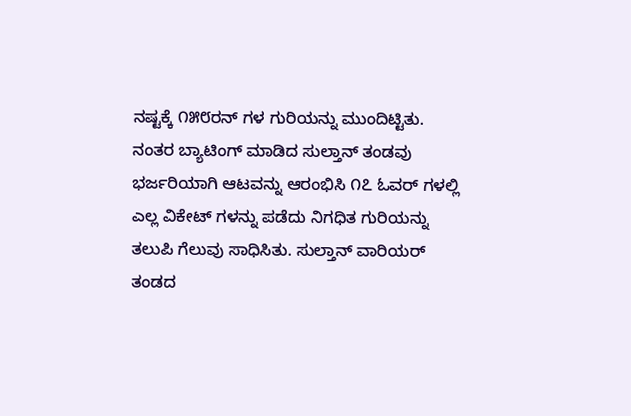ನಷ್ಟಕ್ಕೆ ೧೫೮ರನ್ ಗಳ ಗುರಿಯನ್ನು ಮುಂದಿಟ್ಟಿತು. ನಂತರ ಬ್ಯಾಟಿಂಗ್ ಮಾಡಿದ ಸುಲ್ತಾನ್ ತಂಡವು ಭರ್ಜರಿಯಾಗಿ ಆಟವನ್ನು ಆರಂಭಿಸಿ ೧೭ ಓವರ್ ಗಳಲ್ಲಿ ಎಲ್ಲ ವಿಕೇಟ್ ಗಳನ್ನು ಪಡೆದು ನಿಗಧಿತ ಗುರಿಯನ್ನು ತಲುಪಿ ಗೆಲುವು ಸಾಧಿಸಿತು. ಸುಲ್ತಾನ್ ವಾರಿಯರ್ ತಂಡದ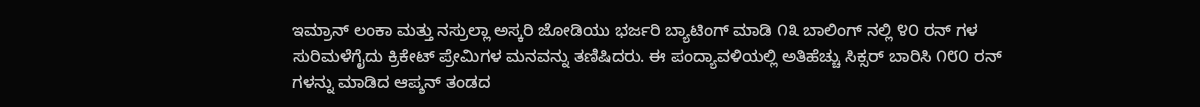ಇಮ್ರಾನ್ ಲಂಕಾ ಮತ್ತು ನಸ್ರುಲ್ಲಾ ಅಸ್ಕರಿ ಜೋಡಿಯು ಭರ್ಜರಿ ಬ್ಯಾಟಿಂಗ್ ಮಾಡಿ ೧೩ ಬಾಲಿಂಗ್ ನಲ್ಲಿ ೪೦ ರನ್ ಗಳ ಸುರಿಮಳೆಗೈದು ಕ್ರಿಕೇಟ್ ಪ್ರೇಮಿಗಳ ಮನವನ್ನು ತಣಿಷಿದರು. ಈ ಪಂದ್ಯಾವಳಿಯಲ್ಲಿ ಅತಿಹೆಚ್ಚು ಸಿಕ್ಸರ್ ಬಾರಿಸಿ ೧೮೦ ರನ್ ಗಳನ್ನು ಮಾಡಿದ ಆಪ್ಶನ್ ತಂಡದ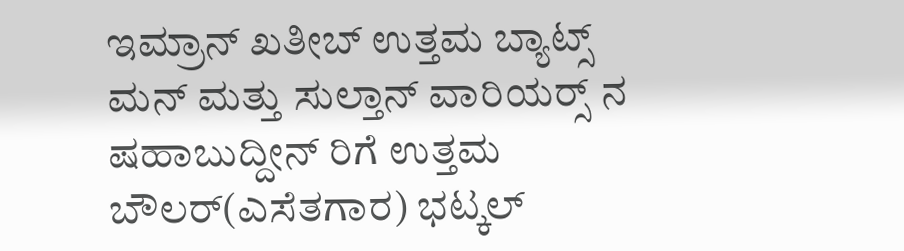ಇಮ್ರಾನ್ ಖತೀಬ್ ಉತ್ತಮ ಬ್ಯಾಟ್ಸ್ ಮನ್ ಮತ್ತು ಸುಲ್ತಾನ್ ವಾರಿಯರ್‍ಸ್ ನ ಷಹಾಬುದ್ದೀನ್ ರಿಗೆ ಉತ್ತಮ ಬೌಲರ್(ಎಸೆತಗಾರ) ಭಟ್ಕಲ್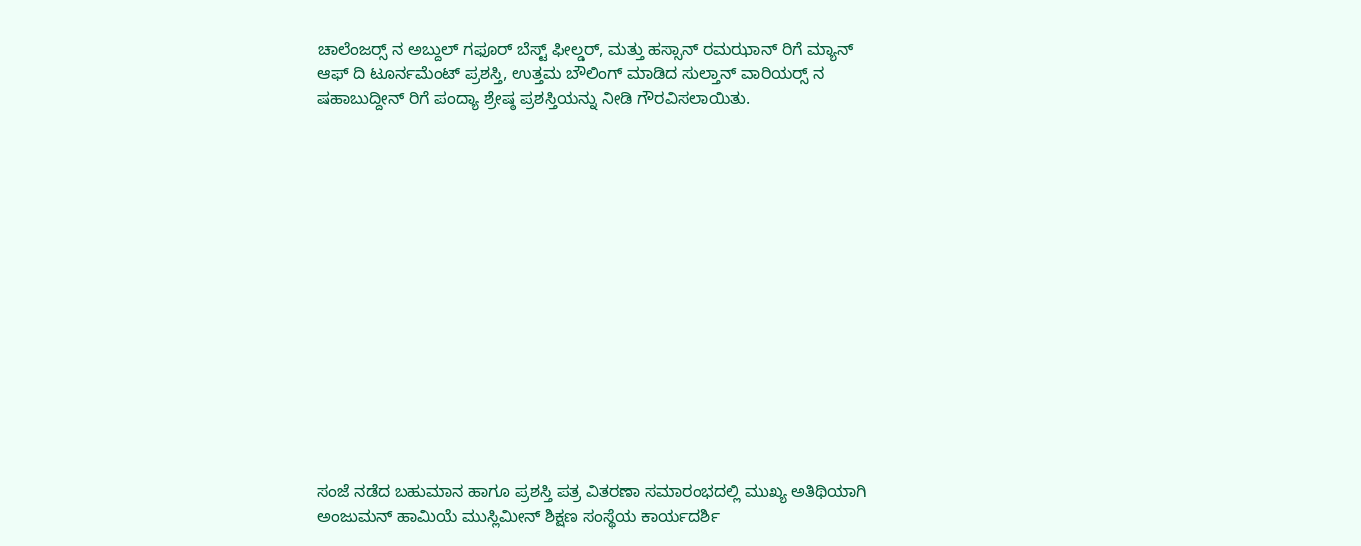ಚಾಲೆಂಜರ್‍ಸ್ ನ ಅಬ್ದುಲ್ ಗಫೂರ್ ಬೆಸ್ಟ್ ಫೀಲ್ಡರ್, ಮತ್ತು ಹಸ್ಸಾನ್ ರಮಝಾನ್ ರಿಗೆ ಮ್ಯಾನ್ ಆಫ್ ದಿ ಟೂರ್ನಮೆಂಟ್ ಪ್ರಶಸ್ತಿ, ಉತ್ತಮ ಬೌಲಿಂಗ್ ಮಾಡಿದ ಸುಲ್ತಾನ್ ವಾರಿಯರ್‍ಸ್ ನ ಷಹಾಬುದ್ದೀನ್ ರಿಗೆ ಪಂದ್ಯಾ ಶ್ರೇಷ್ಠ ಪ್ರಶಸ್ತಿಯನ್ನು ನೀಡಿ ಗೌರವಿಸಲಾಯಿತು.















ಸಂಜೆ ನಡೆದ ಬಹುಮಾನ ಹಾಗೂ ಪ್ರಶಸ್ತಿ ಪತ್ರ ವಿತರಣಾ ಸಮಾರಂಭದಲ್ಲಿ ಮುಖ್ಯ ಅತಿಥಿಯಾಗಿ ಅಂಜುಮನ್ ಹಾಮಿಯೆ ಮುಸ್ಲಿಮೀನ್ ಶಿಕ್ಷಣ ಸಂಸ್ಥೆಯ ಕಾರ್ಯದರ್ಶಿ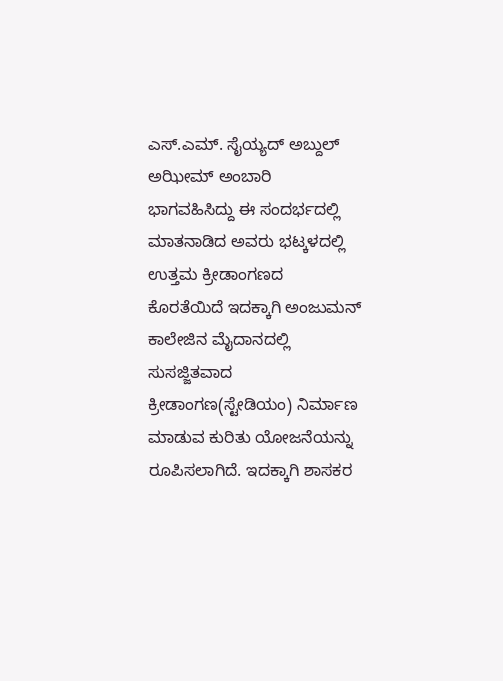ಎಸ್.ಎಮ್. ಸೈಯ್ಯದ್ ಅಬ್ದುಲ್ ಅಝೀಮ್ ಅಂಬಾರಿ ಭಾಗವಹಿಸಿದ್ದು ಈ ಸಂದರ್ಭದಲ್ಲಿ ಮಾತನಾಡಿದ ಅವರು ಭಟ್ಕಳದಲ್ಲಿ ಉತ್ತಮ ಕ್ರೀಡಾಂಗಣದ ಕೊರತೆಯಿದೆ ಇದಕ್ಕಾಗಿ ಅಂಜುಮನ್ ಕಾಲೇಜಿನ ಮೈದಾನದಲ್ಲಿ ಸುಸಜ್ಜಿತವಾದ ಕ್ರೀಡಾಂಗಣ(ಸ್ಟೇಡಿಯಂ) ನಿರ್ಮಾಣ ಮಾಡುವ ಕುರಿತು ಯೋಜನೆಯನ್ನು ರೂಪಿಸಲಾಗಿದೆ. ಇದಕ್ಕಾಗಿ ಶಾಸಕರ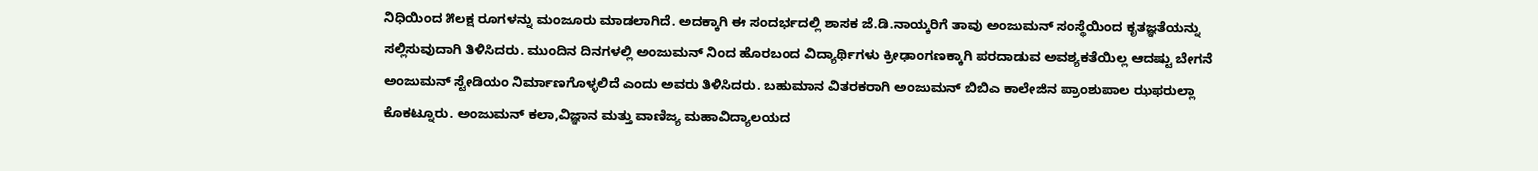ನಿಧಿಯಿಂದ ೫ಲಕ್ಷ ರೂಗಳನ್ನು ಮಂಜೂರು ಮಾಡಲಾಗಿದೆ. ಅದಕ್ಕಾಗಿ ಈ ಸಂದರ್ಭದಲ್ಲಿ ಶಾಸಕ ಜೆ.ಡಿ.ನಾಯ್ಕರಿಗೆ ತಾವು ಅಂಜುಮನ್ ಸಂಸ್ಥೆಯಿಂದ ಕೃತಜ್ಞತೆಯನ್ನು ಸಲ್ಲಿಸುವುದಾಗಿ ತಿಳಿಸಿದರು. ಮುಂದಿನ ದಿನಗಳಲ್ಲಿ ಅಂಜುಮನ್ ನಿಂದ ಹೊರಬಂದ ವಿದ್ಯಾರ್ಥಿಗಳು ಕ್ರೀಢಾಂಗಣಕ್ಕಾಗಿ ಪರದಾಡುವ ಅವಶ್ಯಕತೆಯಿಲ್ಲ ಆದಷ್ಟು ಬೇಗನೆ ಅಂಜುಮನ್ ಸ್ಟೇಡಿಯಂ ನಿರ್ಮಾಣಗೊಳ್ಳಲಿದೆ ಎಂದು ಅವರು ತಿಳಿಸಿದರು. ಬಹುಮಾನ ವಿತರಕರಾಗಿ ಅಂಜುಮನ್ ಬಿಬಿ‌ಎ ಕಾಲೇಜಿನ ಪ್ರಾಂಶುಪಾಲ ಝಫರುಲ್ಲಾ ಕೊಕಟ್ನೂರು. ಅಂಜುಮನ್ ಕಲಾ,ವಿಜ್ಞಾನ ಮತ್ತು ವಾಣಿಜ್ಯ ಮಹಾವಿದ್ಯಾಲಯದ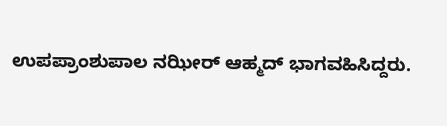ಉಪಪ್ರಾಂಶುಪಾಲ ನಝೀರ್ ಆಹ್ಮದ್ ಭಾಗವಹಿಸಿದ್ದರು.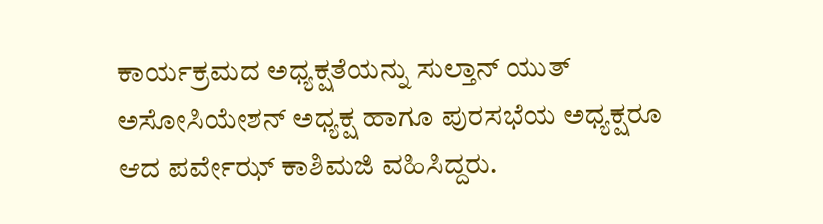ಕಾರ್ಯಕ್ರಮದ ಅಧ್ಯಕ್ಷತೆಯನ್ನು ಸುಲ್ತಾನ್ ಯುತ್ ಅಸೋಸಿಯೇಶನ್ ಅಧ್ಯಕ್ಷ ಹಾಗೂ ಪುರಸಭೆಯ ಅಧ್ಯಕ್ಷರೂ ಆದ ಪರ್ವೇಝ್ ಕಾಶಿಮಜಿ ವಹಿಸಿದ್ದರು.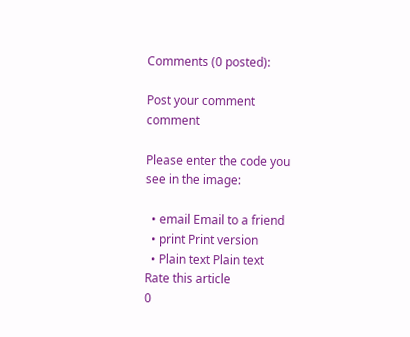Comments (0 posted):

Post your comment comment

Please enter the code you see in the image:

  • email Email to a friend
  • print Print version
  • Plain text Plain text
Rate this article
0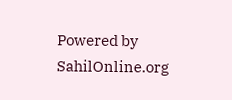Powered by SahilOnline.org